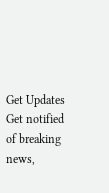Get Updates
Get notified of breaking news,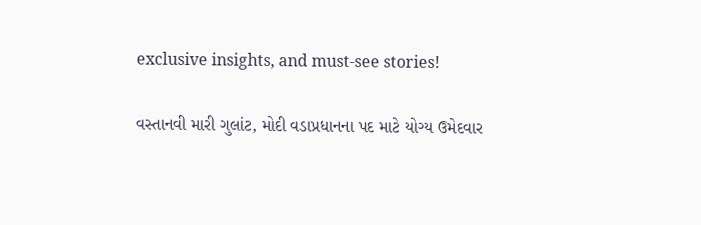exclusive insights, and must-see stories!

વસ્તાનવી મારી ગુલાંટ, મોદી વડાપ્રધાનના પદ માટે યોગ્ય ઉમેદવાર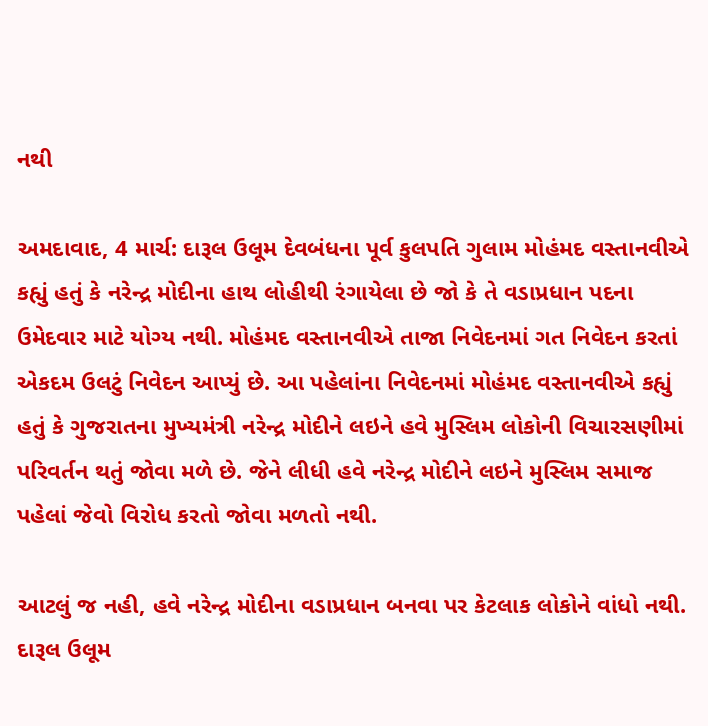નથી

અમદાવાદ, 4 માર્ચ: દારૂલ ઉલૂમ દેવબંધના પૂર્વ કુલપતિ ગુલામ મોહંમદ વસ્તાનવીએ કહ્યું હતું કે નરેન્દ્ર મોદીના હાથ લોહીથી રંગાયેલા છે જો કે તે વડાપ્રધાન પદના ઉમેદવાર માટે યોગ્ય નથી. મોહંમદ વસ્તાનવીએ તાજા નિવેદનમાં ગત નિવેદન કરતાં એકદમ ઉલટું નિવેદન આપ્યું છે. આ પહેલાંના નિવેદનમાં મોહંમદ વસ્તાનવીએ કહ્યું હતું કે ગુજરાતના મુખ્યમંત્રી નરેન્દ્ર મોદીને લઇને હવે મુસ્લિમ લોકોની વિચારસણીમાં પરિવર્તન થતું જોવા મળે છે. જેને લીધી હવે નરેન્દ્ર મોદીને લઇને મુસ્લિમ સમાજ પહેલાં જેવો વિરોધ કરતો જોવા મળતો નથી.

આટલું જ નહી, હવે નરેન્દ્ર મોદીના વડાપ્રધાન બનવા પર કેટલાક લોકોને વાંધો નથી. દારૂલ ઉલૂમ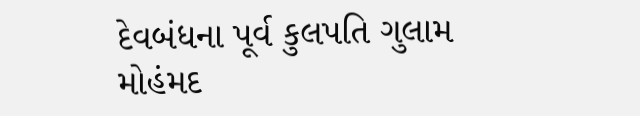દેવબંધના પૂર્વ કુલપતિ ગુલામ મોહંમદ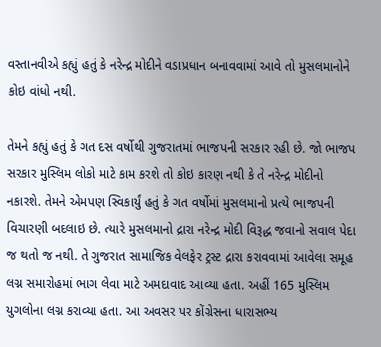વસ્તાનવીએ કહ્યું હતું કે નરેન્દ્ર મોદીને વડાપ્રધાન બનાવવામાં આવે તો મુસલમાનોને કોઇ વાંધો નથી.

તેમને કહ્યું હતું કે ગત દસ વર્ષોથી ગુજરાતમાં ભાજપની સરકાર રહી છે. જો ભાજપ સરકાર મુસ્લિમ લોકો માટે કામ કરશે તો કોઇ કારણ નથી કે તે નરેન્દ્ર મોદીનો નકારશે. તેમને એમપણ સ્વિકાર્યું હતું કે ગત વર્ષોમાં મુસલમાનો પ્રત્યે ભાજપની વિચારણી બદલાઇ છે. ત્યારે મુસલમાનો દ્રારા નરેન્દ્ર મોદી વિરૂદ્ધ જવાનો સવાલ પેદા જ થતો જ નથી. તે ગુજરાત સામાજિક વેલફેર ટ્રસ્ટ દ્રારા કરાવવામાં આવેલા સમૂહ લગ્ન સમારોહમાં ભાગ લેવા માટે અમદાવાદ આવ્યા હતા. અહીં 165 મુસ્લિમ યુગલોના લગ્ન કરાવ્યા હતા. આ અવસર પર કોંગ્રેસના ધારાસભ્ય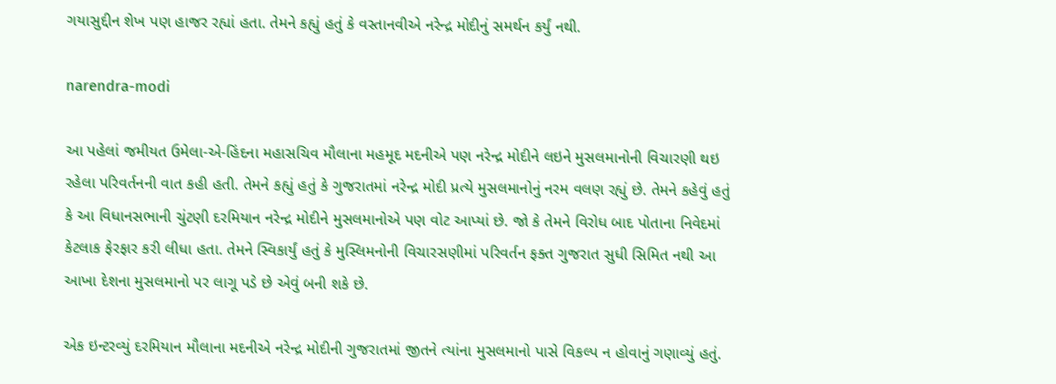ગયાસુદ્દીન શેખ પણ હાજર રહ્યાં હતા. તેમને કહ્યું હતું કે વસ્તાનવીએ નરેન્દ્ર મોદીનું સમર્થન કર્યું નથી.

narendra-modi

આ પહેલાં જમીયત ઉમેલા-એ-હિંદના મહાસચિવ મૌલાના મહમૂદ મદનીએ પણ નરેન્દ્ર મોદીને લઇને મુસલમાનોની વિચારણી થઇ રહેલા પરિવર્તનની વાત કહી હતી. તેમને કહ્યું હતું કે ગુજરાતમાં નરેન્દ્ર મોદી પ્રત્યે મુસલમાનોનું નરમ વલણ રહ્યું છે. તેમને કહેવું હતું કે આ વિધાનસભાની ચુંટણી દરમિયાન નરેન્દ્ર મોદીને મુસલમાનોએ પણ વોટ આપ્યાં છે. જો કે તેમને વિરોધ બાદ પોતાના નિવેદમાં કેટલાક ફેરફાર કરી લીધા હતા. તેમને સ્વિકાર્યું હતું કે મુસ્લિમનોની વિચારસણીમાં પરિવર્તન ફક્ત ગુજરાત સુધી સિમિત નથી આ આખા દેશના મુસલમાનો પર લાગૂ પડે છે એવું બની શકે છે.

એક ઇન્ટરવ્યું દરમિયાન મૌલાના મદનીએ નરેન્દ્ર મોદીની ગુજરાતમાં જીતને ત્યાંના મુસલમાનો પાસે વિકલ્પ ન હોવાનું ગણાવ્યું હતું.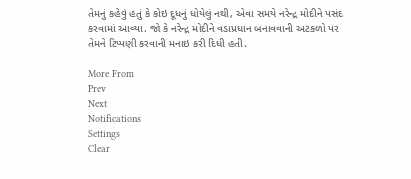તેમનું કહેવું હતું કે કોઇ દૂધનું ધોયેલું નથી, એવા સમયે નરેન્દ્ર મોદીને પસંદ કરવામાં આવ્યા. જો કે નરેન્દ્ર મોદીને વડાપ્રધાન બનાવવાની અટકળો પર તેમને ટિપ્પણી કરવાની મનાઇ કરી દિધી હતી.

More From
Prev
Next
Notifications
Settings
Clear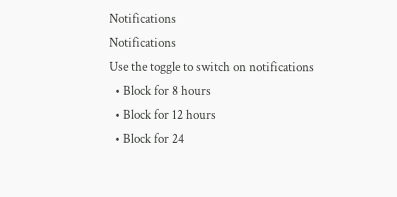Notifications
Notifications
Use the toggle to switch on notifications
  • Block for 8 hours
  • Block for 12 hours
  • Block for 24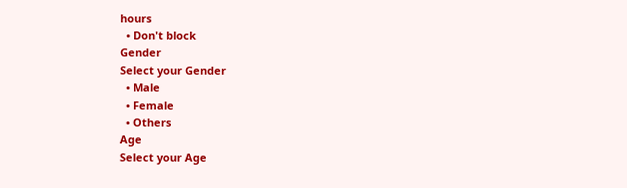hours
  • Don't block
Gender
Select your Gender
  • Male
  • Female
  • Others
Age
Select your Age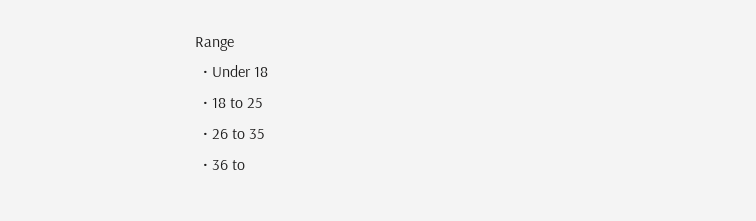Range
  • Under 18
  • 18 to 25
  • 26 to 35
  • 36 to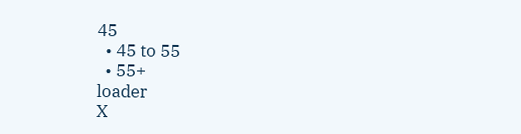45
  • 45 to 55
  • 55+
loader
X